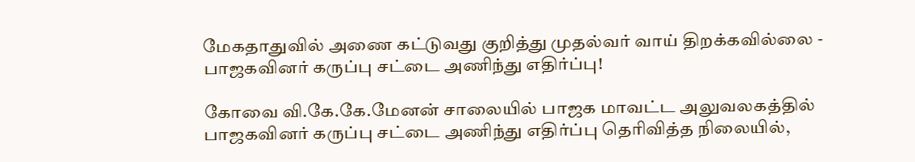மேகதாதுவில் அணை கட்டுவது குறித்து முதல்வர் வாய் திறக்கவில்லை - பாஜகவினர் கருப்பு சட்டை அணிந்து எதிர்ப்பு!

கோவை வி.கே.கே.மேனன் சாலையில் பாஜக மாவட்ட அலுவலகத்தில் பாஜகவினர் கருப்பு சட்டை அணிந்து எதிர்ப்பு தெரிவித்த நிலையில்,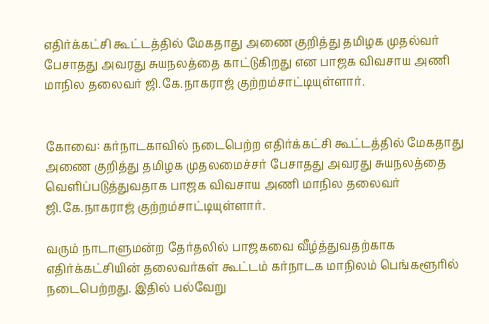எதிர்க்கட்சி கூட்டத்தில் மேகதாது அணை குறித்து தமிழக முதல்வர் பேசாதது அவரது சுயநலத்தை காட்டுகிறது என பாஜக விவசாய அணி மாநில தலைவர் ஜி.கே.நாகராஜ் குற்றம்சாட்டியுள்ளார்.


கோவை: கர்நாடகாவில் நடைபெற்ற எதிர்க்கட்சி கூட்டத்தில் மேகதாது அணை குறித்து தமிழக முதலமைச்சர் பேசாதது அவரது சுயநலத்தை வெளிப்படுத்துவதாக பாஜக விவசாய அணி மாநில தலைவர் ஜி.கே.நாகராஜ் குற்றம்சாட்டியுள்ளார்.

வரும் நாடாளுமன்ற தேர்தலில் பாஜகவை வீழ்த்துவதற்காக எதிர்க்கட்சியின் தலைவர்கள் கூட்டம் கர்நாடக மாநிலம் பெங்களூரில் நடைபெற்றது. இதில் பல்வேறு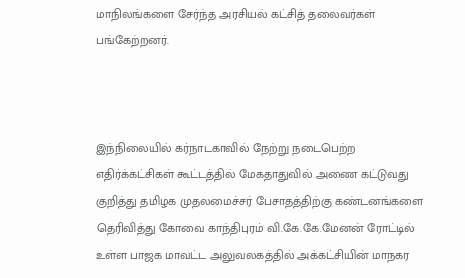மாநிலங்களை சேர்ந்த அரசியல் கட்சித் தலைவர்கள் பங்கேற்றனர்.



இந்நிலையில் கர்நாடகாவில் நேற்று நடைபெற்ற எதிர்க்கட்சிகள் கூட்டத்தில் மேகதாதுவில் அணை கட்டுவது குறித்து தமிழக முதலமைச்சர் பேசாதத்திற்கு கண்டனங்களை தெரிவித்து கோவை காந்திபுரம் வி.கே.கே.மேனன் ரோட்டில் உள்ள பாஜக மாவட்ட அலுவலகத்தில் அக்கட்சியின் மாநகர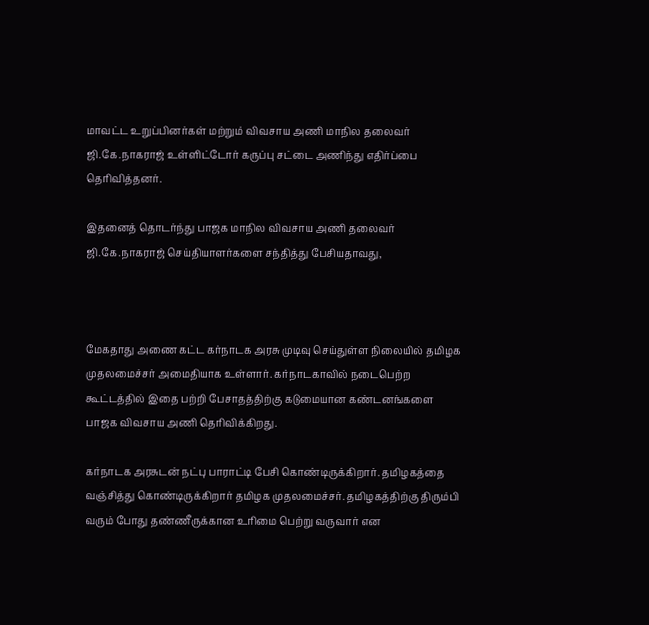மாவட்ட உறுப்பினர்கள் மற்றும் விவசாய அணி மாநில தலைவர் ஜி.கே.நாகராஜ் உள்ளிட்டோர் கருப்பு சட்டை அணிந்து எதிர்ப்பை தெரிவித்தனர்.

இதனைத் தொடர்ந்து பாஜக மாநில விவசாய அணி தலைவர் ஜி.கே.நாகராஜ் செய்தியாளர்களை சந்தித்து பேசியதாவது,



மேகதாது அணை கட்ட கர்நாடக அரசு முடிவு செய்துள்ள நிலையில் தமிழக முதலமைச்சர் அமைதியாக உள்ளார். கர்நாடகாவில் நடைபெற்ற கூட்டத்தில் இதை பற்றி பேசாதத்திற்கு கடுமையான கண்டனங்களை பாஜக விவசாய அணி தெரிவிக்கிறது.

கர்நாடக அரசுடன் நட்பு பாராட்டி பேசி கொண்டிருக்கிறார். தமிழகத்தை வஞ்சித்து கொண்டிருக்கிறார் தமிழக முதலமைச்சர். தமிழகத்திற்கு திரும்பி வரும் போது தண்ணீருக்கான உரிமை பெற்று வருவார் என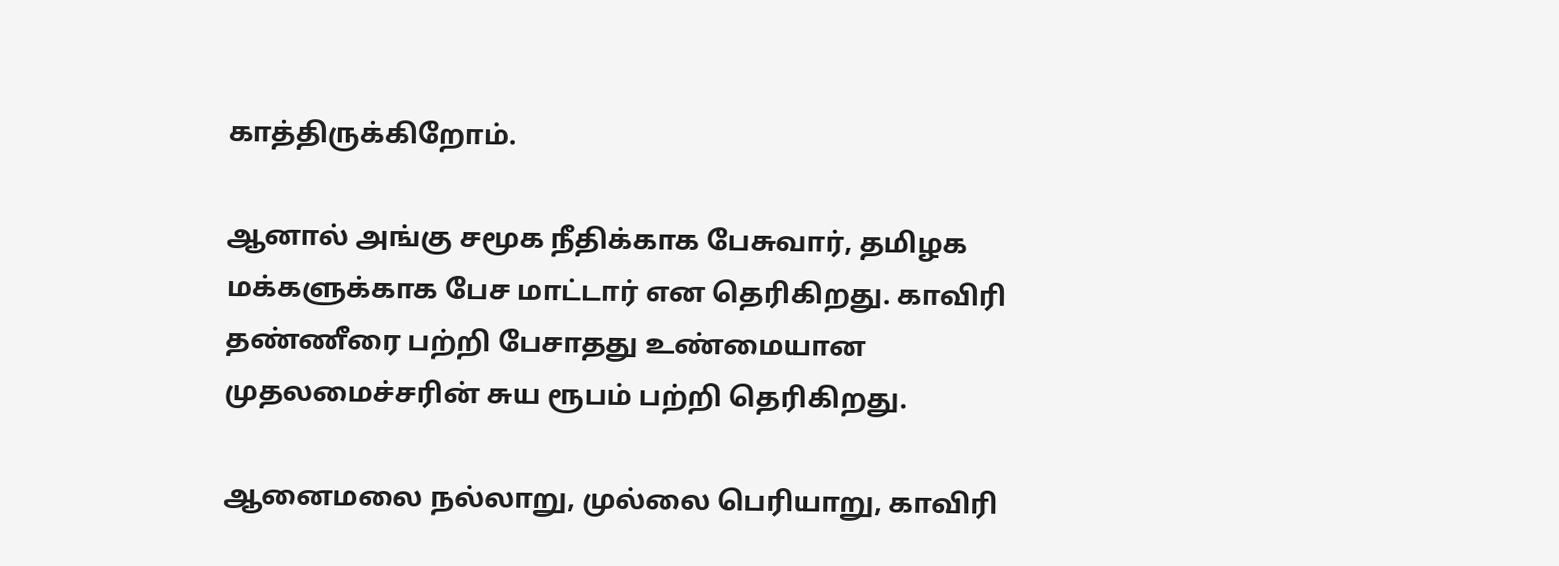காத்திருக்கிறோம்.

ஆனால் அங்கு சமூக நீதிக்காக பேசுவார், தமிழக மக்களுக்காக பேச மாட்டார் என தெரிகிறது. காவிரி தண்ணீரை பற்றி பேசாதது உண்மையான முதலமைச்சரின் சுய ரூபம் பற்றி தெரிகிறது.

ஆனைமலை நல்லாறு, முல்லை பெரியாறு, காவிரி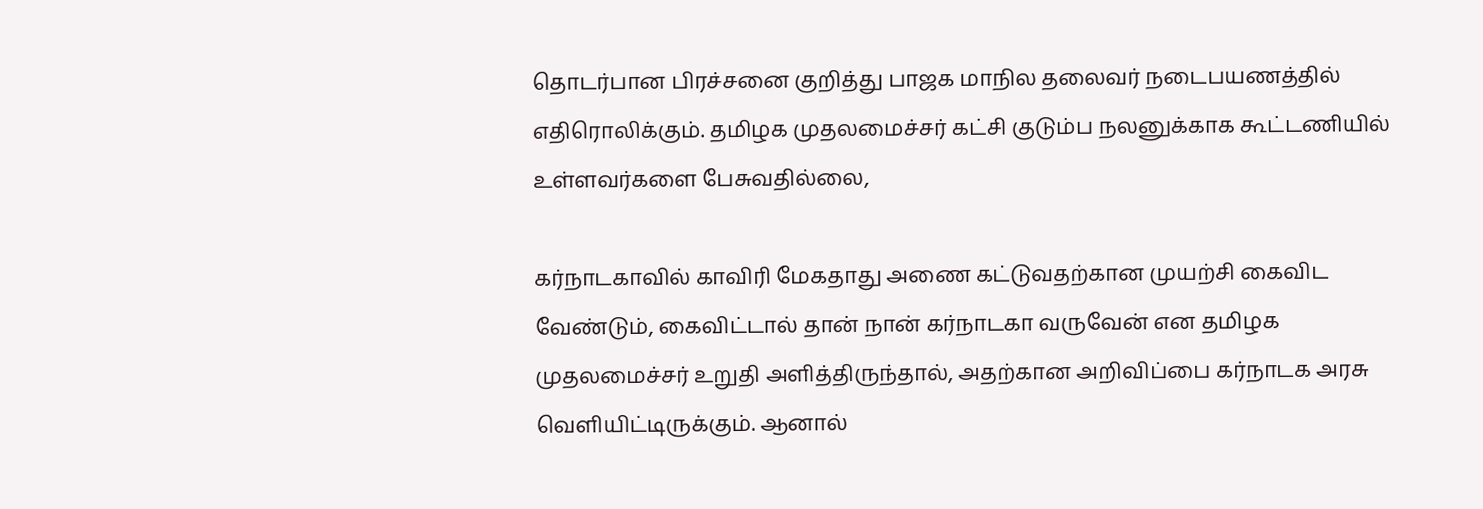தொடர்பான பிரச்சனை குறித்து பாஜக மாநில தலைவர் நடைபயணத்தில் எதிரொலிக்கும். தமிழக முதலமைச்சர் கட்சி குடும்ப நலனுக்காக கூட்டணியில் உள்ளவர்களை பேசுவதில்லை,

கர்நாடகாவில் காவிரி மேகதாது அணை கட்டுவதற்கான முயற்சி கைவிட வேண்டும், கைவிட்டால் தான் நான் கர்நாடகா வருவேன் என தமிழக முதலமைச்சர் உறுதி அளித்திருந்தால், அதற்கான அறிவிப்பை கர்நாடக அரசு வெளியிட்டிருக்கும். ஆனால்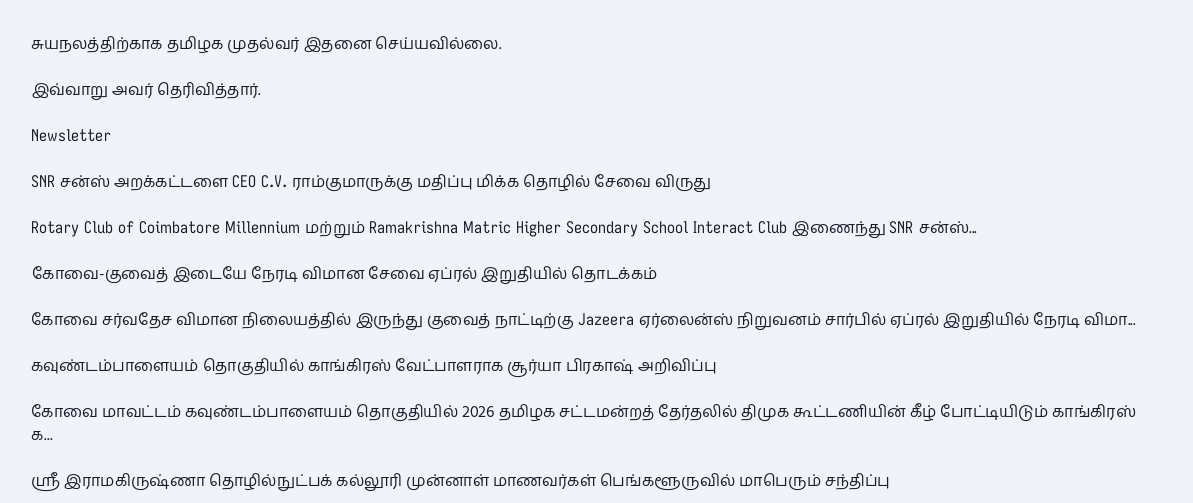சுயநலத்திற்காக தமிழக முதல்வர் இதனை செய்யவில்லை.

இவ்வாறு அவர் தெரிவித்தார்.

Newsletter

SNR சன்ஸ் அறக்கட்டளை CEO C.V. ராம்குமாருக்கு மதிப்பு மிக்க தொழில் சேவை விருது

Rotary Club of Coimbatore Millennium மற்றும் Ramakrishna Matric Higher Secondary School Interact Club இணைந்து SNR சன்ஸ்...

கோவை-குவைத் இடையே நேரடி விமான சேவை ஏப்ரல் இறுதியில் தொடக்கம்

கோவை சர்வதேச விமான நிலையத்தில் இருந்து குவைத் நாட்டிற்கு Jazeera ஏர்லைன்ஸ் நிறுவனம் சார்பில் ஏப்ரல் இறுதியில் நேரடி விமா...

கவுண்டம்பாளையம் தொகுதியில் காங்கிரஸ் வேட்பாளராக சூர்யா பிரகாஷ் அறிவிப்பு

கோவை மாவட்டம் கவுண்டம்பாளையம் தொகுதியில் 2026 தமிழக சட்டமன்றத் தேர்தலில் திமுக கூட்டணியின் கீழ் போட்டியிடும் காங்கிரஸ் க...

ஸ்ரீ இராமகிருஷ்ணா தொழில்நுட்பக் கல்லூரி முன்னாள் மாணவர்கள் பெங்களூருவில் மாபெரும் சந்திப்பு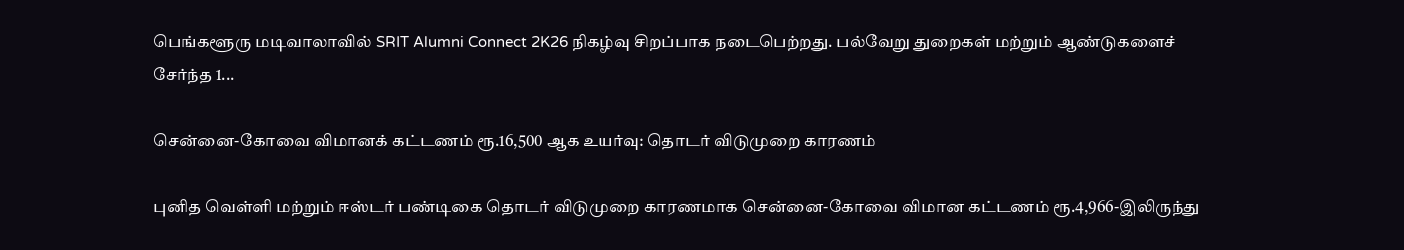பெங்களூரு மடிவாலாவில் SRIT Alumni Connect 2K26 நிகழ்வு சிறப்பாக நடைபெற்றது. பல்வேறு துறைகள் மற்றும் ஆண்டுகளைச் சேர்ந்த 1...

சென்னை-கோவை விமானக் கட்டணம் ரூ.16,500 ஆக உயர்வு: தொடர் விடுமுறை காரணம்

புனித வெள்ளி மற்றும் ஈஸ்டர் பண்டிகை தொடர் விடுமுறை காரணமாக சென்னை-கோவை விமான கட்டணம் ரூ.4,966-இலிருந்து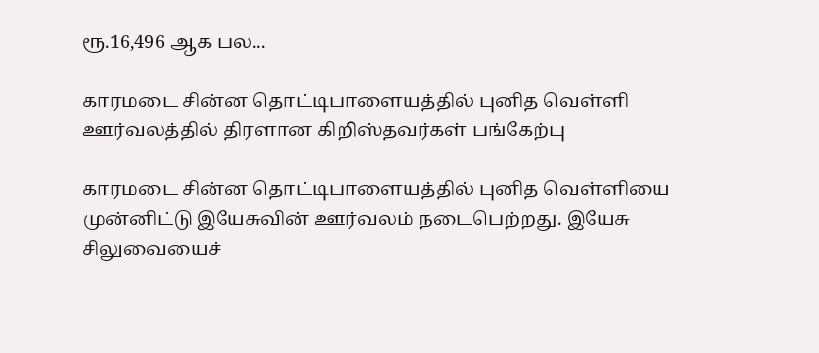ரூ.16,496 ஆக பல...

காரமடை சின்ன தொட்டிபாளையத்தில் புனித வெள்ளி ஊர்வலத்தில் திரளான கிறிஸ்தவர்கள் பங்கேற்பு

காரமடை சின்ன தொட்டிபாளையத்தில் புனித வெள்ளியை முன்னிட்டு இயேசுவின் ஊர்வலம் நடைபெற்றது. இயேசு சிலுவையைச்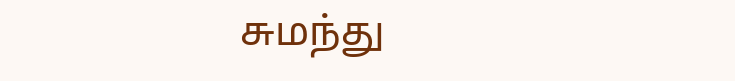சுமந்து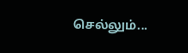செல்லும்...